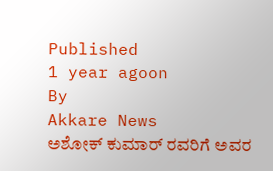Published
1 year agoon
By
Akkare News
ಅಶೋಕ್ ಕುಮಾರ್ ರವರಿಗೆ ಅವರ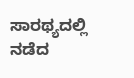ಸಾರಥ್ಯದಲ್ಲಿ ನಡೆದ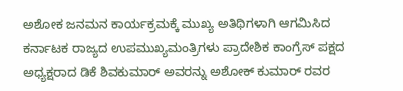ಅಶೋಕ ಜನಮನ ಕಾರ್ಯಕ್ರಮಕ್ಕೆ ಮುಖ್ಯ ಅತಿಥಿಗಳಾಗಿ ಆಗಮಿಸಿದ ಕರ್ನಾಟಕ ರಾಜ್ಯದ ಉಪಮುಖ್ಯಮಂತ್ರಿಗಳು ಪ್ರಾದೇಶಿಕ ಕಾಂಗ್ರೆಸ್ ಪಕ್ಷದ ಅಧ್ಯಕ್ಷರಾದ ಡಿಕೆ ಶಿವಕುಮಾರ್ ಅವರನ್ನು ಅಶೋಕ್ ಕುಮಾರ್ ರವರ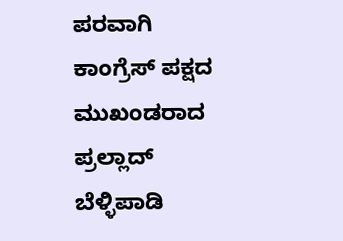ಪರವಾಗಿ ಕಾಂಗ್ರೆಸ್ ಪಕ್ಷದ ಮುಖಂಡರಾದ ಪ್ರಲ್ಲಾದ್ ಬೆಳ್ಳಿಪಾಡಿ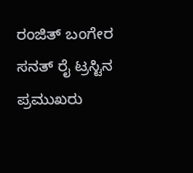ರಂಜಿತ್ ಬಂಗೇರ ಸನತ್ ರೈ ಟ್ರಸ್ಟಿನ ಪ್ರಮುಖರು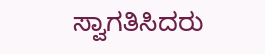ಸ್ವಾಗತಿಸಿದರು